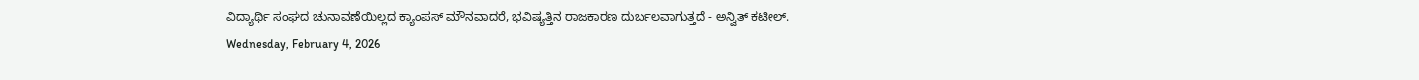ವಿದ್ಯಾರ್ಥಿ ಸಂಘದ ಚುನಾವಣೆಯಿಲ್ಲದ ಕ್ಯಾಂಪಸ್ ಮೌನವಾದರೆ, ಭವಿಷ್ಯತ್ತಿನ ರಾಜಕಾರಣ ದುರ್ಬಲವಾಗುತ್ತದೆ - ಅನ್ವಿತ್ ಕಟೀಲ್.
Wednesday, February 4, 2026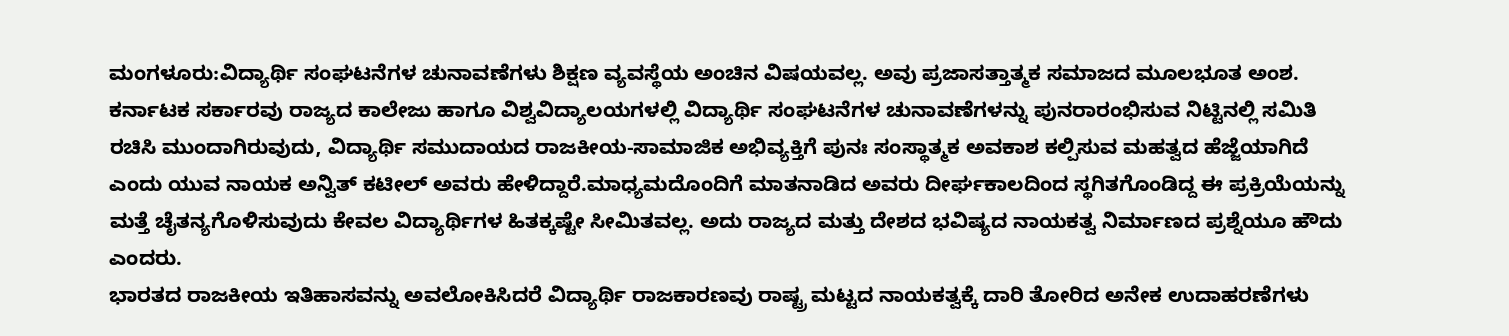ಮಂಗಳೂರು:ವಿದ್ಯಾರ್ಥಿ ಸಂಘಟನೆಗಳ ಚುನಾವಣೆಗಳು ಶಿಕ್ಷಣ ವ್ಯವಸ್ಥೆಯ ಅಂಚಿನ ವಿಷಯವಲ್ಲ. ಅವು ಪ್ರಜಾಸತ್ತಾತ್ಮಕ ಸಮಾಜದ ಮೂಲಭೂತ ಅಂಶ. ಕರ್ನಾಟಕ ಸರ್ಕಾರವು ರಾಜ್ಯದ ಕಾಲೇಜು ಹಾಗೂ ವಿಶ್ವವಿದ್ಯಾಲಯಗಳಲ್ಲಿ ವಿದ್ಯಾರ್ಥಿ ಸಂಘಟನೆಗಳ ಚುನಾವಣೆಗಳನ್ನು ಪುನರಾರಂಭಿಸುವ ನಿಟ್ಟಿನಲ್ಲಿ ಸಮಿತಿ ರಚಿಸಿ ಮುಂದಾಗಿರುವುದು, ವಿದ್ಯಾರ್ಥಿ ಸಮುದಾಯದ ರಾಜಕೀಯ-ಸಾಮಾಜಿಕ ಅಭಿವ್ಯಕ್ತಿಗೆ ಪುನಃ ಸಂಸ್ಥಾತ್ಮಕ ಅವಕಾಶ ಕಲ್ಪಿಸುವ ಮಹತ್ವದ ಹೆಜ್ಜೆಯಾಗಿದೆ ಎಂದು ಯುವ ನಾಯಕ ಅನ್ವಿತ್ ಕಟೀಲ್ ಅವರು ಹೇಳಿದ್ದಾರೆ.ಮಾಧ್ಯಮದೊಂದಿಗೆ ಮಾತನಾಡಿದ ಅವರು ದೀರ್ಘಕಾಲದಿಂದ ಸ್ಥಗಿತಗೊಂಡಿದ್ದ ಈ ಪ್ರಕ್ರಿಯೆಯನ್ನು ಮತ್ತೆ ಚೈತನ್ಯಗೊಳಿಸುವುದು ಕೇವಲ ವಿದ್ಯಾರ್ಥಿಗಳ ಹಿತಕ್ಕಷ್ಟೇ ಸೀಮಿತವಲ್ಲ. ಅದು ರಾಜ್ಯದ ಮತ್ತು ದೇಶದ ಭವಿಷ್ಯದ ನಾಯಕತ್ವ ನಿರ್ಮಾಣದ ಪ್ರಶ್ನೆಯೂ ಹೌದು ಎಂದರು.
ಭಾರತದ ರಾಜಕೀಯ ಇತಿಹಾಸವನ್ನು ಅವಲೋಕಿಸಿದರೆ ವಿದ್ಯಾರ್ಥಿ ರಾಜಕಾರಣವು ರಾಷ್ಟ್ರ ಮಟ್ಟದ ನಾಯಕತ್ವಕ್ಕೆ ದಾರಿ ತೋರಿದ ಅನೇಕ ಉದಾಹರಣೆಗಳು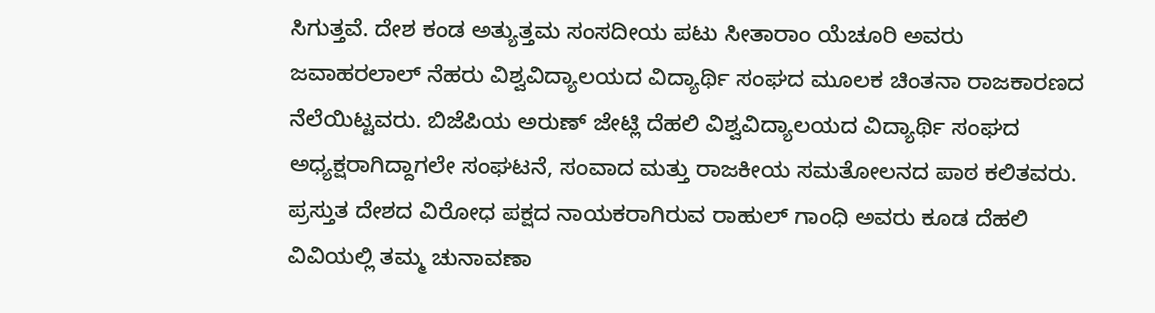ಸಿಗುತ್ತವೆ. ದೇಶ ಕಂಡ ಅತ್ಯುತ್ತಮ ಸಂಸದೀಯ ಪಟು ಸೀತಾರಾಂ ಯೆಚೂರಿ ಅವರು ಜವಾಹರಲಾಲ್ ನೆಹರು ವಿಶ್ವವಿದ್ಯಾಲಯದ ವಿದ್ಯಾರ್ಥಿ ಸಂಘದ ಮೂಲಕ ಚಿಂತನಾ ರಾಜಕಾರಣದ ನೆಲೆಯಿಟ್ಟವರು. ಬಿಜೆಪಿಯ ಅರುಣ್ ಜೇಟ್ಲಿ ದೆಹಲಿ ವಿಶ್ವವಿದ್ಯಾಲಯದ ವಿದ್ಯಾರ್ಥಿ ಸಂಘದ ಅಧ್ಯಕ್ಷರಾಗಿದ್ದಾಗಲೇ ಸಂಘಟನೆ, ಸಂವಾದ ಮತ್ತು ರಾಜಕೀಯ ಸಮತೋಲನದ ಪಾಠ ಕಲಿತವರು. ಪ್ರಸ್ತುತ ದೇಶದ ವಿರೋಧ ಪಕ್ಷದ ನಾಯಕರಾಗಿರುವ ರಾಹುಲ್ ಗಾಂಧಿ ಅವರು ಕೂಡ ದೆಹಲಿ ವಿವಿಯಲ್ಲಿ ತಮ್ಮ ಚುನಾವಣಾ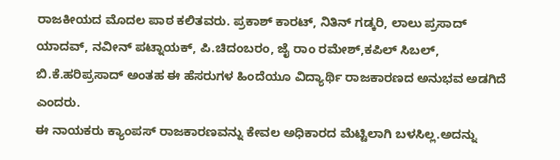ರಾಜಕೀಯದ ಮೊದಲ ಪಾಠ ಕಲಿತವರು. ಪ್ರಕಾಶ್ ಕಾರಟ್, ನಿತಿನ್ ಗಡ್ಕರಿ, ಲಾಲು ಪ್ರಸಾದ್ ಯಾದವ್, ನವೀನ್ ಪಟ್ನಾಯಕ್, ಪಿ.ಚಿದಂಬರಂ, ಜೈ ರಾಂ ರಮೇಶ್,ಕಪಿಲ್ ಸಿಬಲ್, ಬಿ.ಕೆ.ಹರಿಪ್ರಸಾದ್ ಅಂತಹ ಈ ಹೆಸರುಗಳ ಹಿಂದೆಯೂ ವಿದ್ಯಾರ್ಥಿ ರಾಜಕಾರಣದ ಅನುಭವ ಅಡಗಿದೆ ಎಂದರು.
ಈ ನಾಯಕರು ಕ್ಯಾಂಪಸ್ ರಾಜಕಾರಣವನ್ನು ಕೇವಲ ಅಧಿಕಾರದ ಮೆಟ್ಟಿಲಾಗಿ ಬಳಸಿಲ್ಲ.ಅದನ್ನು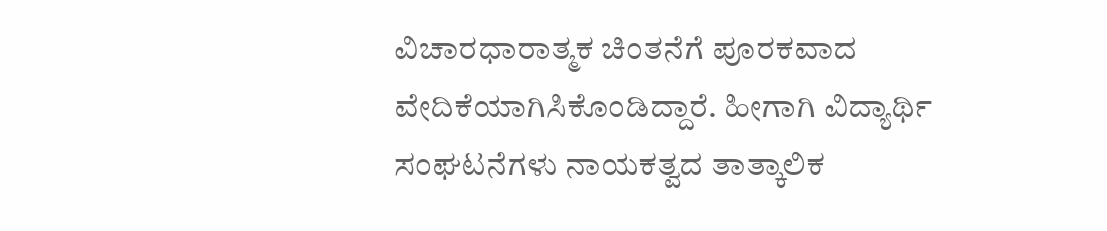ವಿಚಾರಧಾರಾತ್ಮಕ ಚಿಂತನೆಗೆ ಪೂರಕವಾದ ವೇದಿಕೆಯಾಗಿಸಿಕೊಂಡಿದ್ದಾರೆ. ಹೀಗಾಗಿ ವಿದ್ಯಾರ್ಥಿ ಸಂಘಟನೆಗಳು ನಾಯಕತ್ವದ ತಾತ್ಕಾಲಿಕ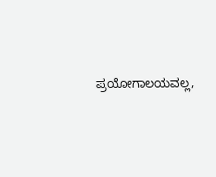ಪ್ರಯೋಗಾಲಯವಲ್ಲ,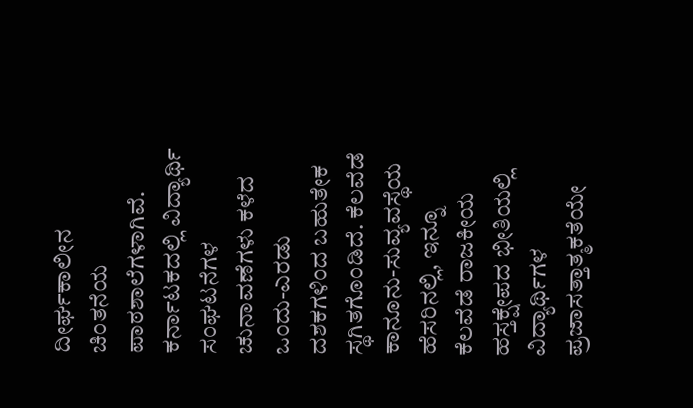ದೀರ್ಘಕಾಲೀನ ಚಿಂತನೆಯ ಪಾಠಶಾಲೆಗಳಾಗಿವೆ.
ಕರ್ನಾಟಕದಲ್ಲಿ ವಿದ್ಯಾರ್ಥಿ ಸಂಘಟನೆಗಳ ಚುನಾವಣೆಗಳು ಕಳೆದ ಒಂದು-ಎರಡು ದಶಕಗಳಿಂದ ಬಹುತೇಕ ಸ್ಥಗಿತಗೊಂಡಿದೆ. ಕೆಲವೆಡೆ ಕಾನೂನು-ಸುವ್ಯವಸ್ಥೆಯ ಹೆಸರಿನಲ್ಲಿ, ಇನ್ನೂ ಕೆಲವೆಡೆ ರಾಜಕೀಯ ಹಸ್ತಕ್ಷೇಪದ ಭೀತಿಯಲ್ಲಿ ವಿದ್ಯಾರ್ಥಿಗಳ ಪ್ರಜಾಸತ್ತಾತ್ಮಕತೆಯೇ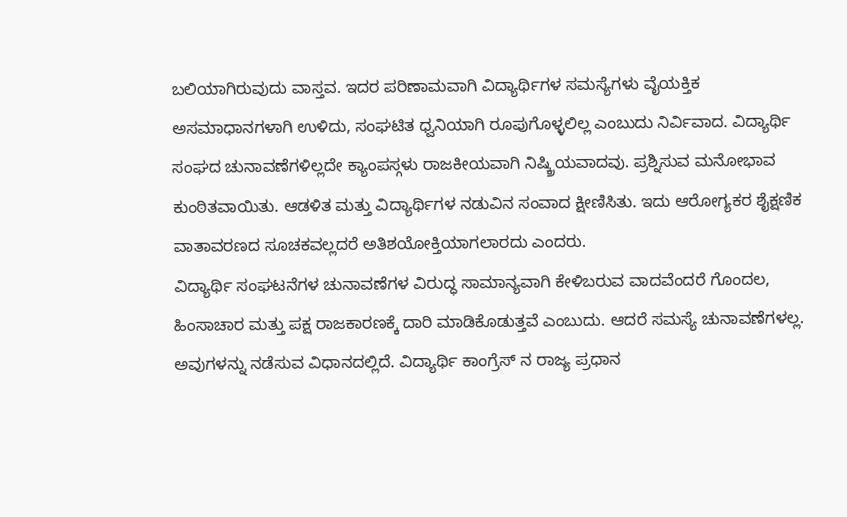ಬಲಿಯಾಗಿರುವುದು ವಾಸ್ತವ. ಇದರ ಪರಿಣಾಮವಾಗಿ ವಿದ್ಯಾರ್ಥಿಗಳ ಸಮಸ್ಯೆಗಳು ವೈಯಕ್ತಿಕ ಅಸಮಾಧಾನಗಳಾಗಿ ಉಳಿದು, ಸಂಘಟಿತ ಧ್ವನಿಯಾಗಿ ರೂಪುಗೊಳ್ಳಲಿಲ್ಲ ಎಂಬುದು ನಿರ್ವಿವಾದ. ವಿದ್ಯಾರ್ಥಿ ಸಂಘದ ಚುನಾವಣೆಗಳಿಲ್ಲದೇ ಕ್ಯಾಂಪಸ್ಗಳು ರಾಜಕೀಯವಾಗಿ ನಿಷ್ಕ್ರಿಯವಾದವು. ಪ್ರಶ್ನಿಸುವ ಮನೋಭಾವ ಕುಂಠಿತವಾಯಿತು. ಆಡಳಿತ ಮತ್ತು ವಿದ್ಯಾರ್ಥಿಗಳ ನಡುವಿನ ಸಂವಾದ ಕ್ಷೀಣಿಸಿತು. ಇದು ಆರೋಗ್ಯಕರ ಶೈಕ್ಷಣಿಕ ವಾತಾವರಣದ ಸೂಚಕವಲ್ಲದರೆ ಅತಿಶಯೋಕ್ತಿಯಾಗಲಾರದು ಎಂದರು.
ವಿದ್ಯಾರ್ಥಿ ಸಂಘಟನೆಗಳ ಚುನಾವಣೆಗಳ ವಿರುದ್ಧ ಸಾಮಾನ್ಯವಾಗಿ ಕೇಳಿಬರುವ ವಾದವೆಂದರೆ ಗೊಂದಲ, ಹಿಂಸಾಚಾರ ಮತ್ತು ಪಕ್ಷ ರಾಜಕಾರಣಕ್ಕೆ ದಾರಿ ಮಾಡಿಕೊಡುತ್ತವೆ ಎಂಬುದು. ಆದರೆ ಸಮಸ್ಯೆ ಚುನಾವಣೆಗಳಲ್ಲ. ಅವುಗಳನ್ನು ನಡೆಸುವ ವಿಧಾನದಲ್ಲಿದೆ. ವಿದ್ಯಾರ್ಥಿ ಕಾಂಗ್ರೆಸ್ ನ ರಾಜ್ಯ ಪ್ರಧಾನ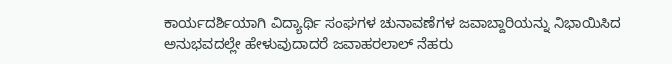ಕಾರ್ಯದರ್ಶಿಯಾಗಿ ವಿದ್ಯಾರ್ಥಿ ಸಂಘಗಳ ಚುನಾವಣೆಗಳ ಜವಾಬ್ದಾರಿಯನ್ನು ನಿಭಾಯಿಸಿದ ಅನುಭವದಲ್ಲೇ ಹೇಳುವುದಾದರೆ ಜವಾಹರಲಾಲ್ ನೆಹರು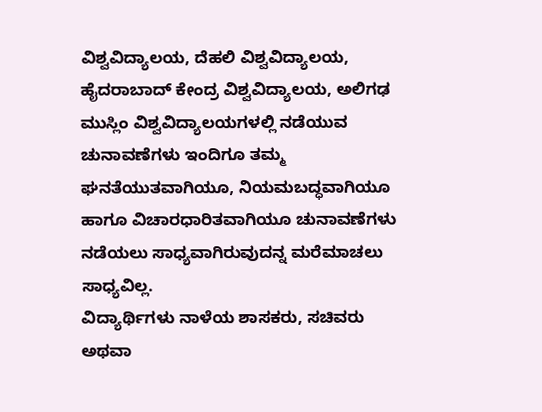ವಿಶ್ವವಿದ್ಯಾಲಯ, ದೆಹಲಿ ವಿಶ್ವವಿದ್ಯಾಲಯ, ಹೈದರಾಬಾದ್ ಕೇಂದ್ರ ವಿಶ್ವವಿದ್ಯಾಲಯ, ಅಲಿಗಢ ಮುಸ್ಲಿಂ ವಿಶ್ವವಿದ್ಯಾಲಯಗಳಲ್ಲಿ ನಡೆಯುವ ಚುನಾವಣೆಗಳು ಇಂದಿಗೂ ತಮ್ಮ ಘನತೆಯುತವಾಗಿಯೂ, ನಿಯಮಬದ್ಧವಾಗಿಯೂ ಹಾಗೂ ವಿಚಾರಧಾರಿತವಾಗಿಯೂ ಚುನಾವಣೆಗಳು ನಡೆಯಲು ಸಾಧ್ಯವಾಗಿರುವುದನ್ನ ಮರೆಮಾಚಲು ಸಾಧ್ಯವಿಲ್ಲ.
ವಿದ್ಯಾರ್ಥಿಗಳು ನಾಳೆಯ ಶಾಸಕರು, ಸಚಿವರು ಅಥವಾ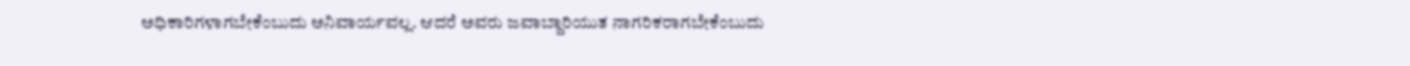ಅಧಿಕಾರಿಗಳಾಗಬೇಕೆಂಬುದು ಅನಿವಾರ್ಯವಲ್ಲ. ಆದರೆ ಅವರು ಜವಾಬ್ದಾರಿಯುತ ನಾಗರಿಕರಾಗಬೇಕೆಂಬುದು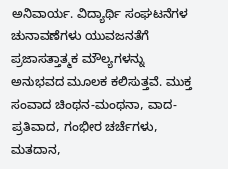ಅನಿವಾರ್ಯ. ವಿದ್ಯಾರ್ಥಿ ಸಂಘಟನೆಗಳ ಚುನಾವಣೆಗಳು ಯುವಜನತೆಗೆ ಪ್ರಜಾಸತ್ತಾತ್ಮಕ ಮೌಲ್ಯಗಳನ್ನು ಅನುಭವದ ಮೂಲಕ ಕಲಿಸುತ್ತವೆ. ಮುಕ್ತ ಸಂವಾದ ಚಿಂಥನ-ಮಂಥನಾ, ವಾದ-ಪ್ರತಿವಾದ, ಗಂಭೀರ ಚರ್ಚೆಗಳು, ಮತದಾನ,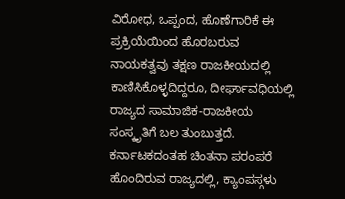ವಿರೋಧ, ಒಪ್ಪಂದ, ಹೊಣೆಗಾರಿಕೆ ಈ ಪ್ರಕ್ರಿಯೆಯಿಂದ ಹೊರಬರುವ ನಾಯಕತ್ವವು ತಕ್ಷಣ ರಾಜಕೀಯದಲ್ಲಿ ಕಾಣಿಸಿಕೊಳ್ಳದಿದ್ದರೂ, ದೀರ್ಘಾವಧಿಯಲ್ಲಿ ರಾಜ್ಯದ ಸಾಮಾಜಿಕ-ರಾಜಕೀಯ ಸಂಸ್ಕೃತಿಗೆ ಬಲ ತುಂಬುತ್ತದೆ. ಕರ್ನಾಟಕದಂತಹ ಚಿಂತನಾ ಪರಂಪರೆ ಹೊಂದಿರುವ ರಾಜ್ಯದಲ್ಲಿ, ಕ್ಯಾಂಪಸ್ಗಳು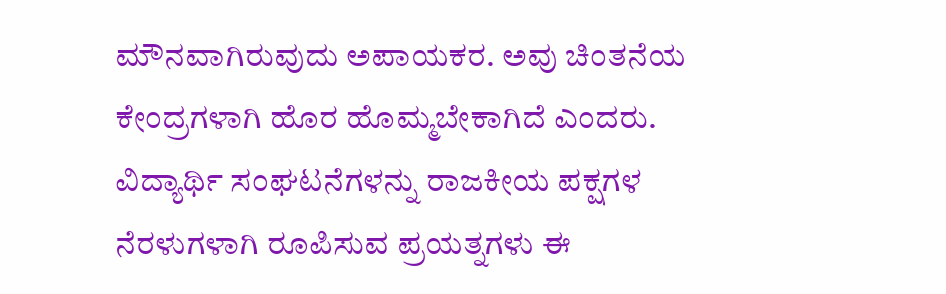ಮೌನವಾಗಿರುವುದು ಅಪಾಯಕರ. ಅವು ಚಿಂತನೆಯ ಕೇಂದ್ರಗಳಾಗಿ ಹೊರ ಹೊಮ್ಮಬೇಕಾಗಿದೆ ಎಂದರು.
ವಿದ್ಯಾರ್ಥಿ ಸಂಘಟನೆಗಳನ್ನು ರಾಜಕೀಯ ಪಕ್ಷಗಳ ನೆರಳುಗಳಾಗಿ ರೂಪಿಸುವ ಪ್ರಯತ್ನಗಳು ಈ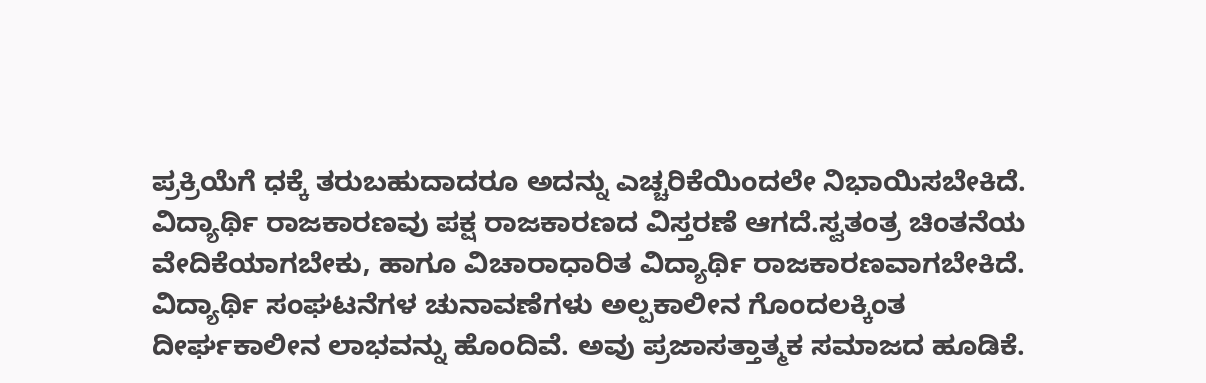ಪ್ರಕ್ರಿಯೆಗೆ ಧಕ್ಕೆ ತರುಬಹುದಾದರೂ ಅದನ್ನು ಎಚ್ಚರಿಕೆಯಿಂದಲೇ ನಿಭಾಯಿಸಬೇಕಿದೆ. ವಿದ್ಯಾರ್ಥಿ ರಾಜಕಾರಣವು ಪಕ್ಷ ರಾಜಕಾರಣದ ವಿಸ್ತರಣೆ ಆಗದೆ.ಸ್ವತಂತ್ರ ಚಿಂತನೆಯ ವೇದಿಕೆಯಾಗಬೇಕು, ಹಾಗೂ ವಿಚಾರಾಧಾರಿತ ವಿದ್ಯಾರ್ಥಿ ರಾಜಕಾರಣವಾಗಬೇಕಿದೆ. ವಿದ್ಯಾರ್ಥಿ ಸಂಘಟನೆಗಳ ಚುನಾವಣೆಗಳು ಅಲ್ಪಕಾಲೀನ ಗೊಂದಲಕ್ಕಿಂತ ದೀರ್ಘಕಾಲೀನ ಲಾಭವನ್ನು ಹೊಂದಿವೆ. ಅವು ಪ್ರಜಾಸತ್ತಾತ್ಮಕ ಸಮಾಜದ ಹೂಡಿಕೆ.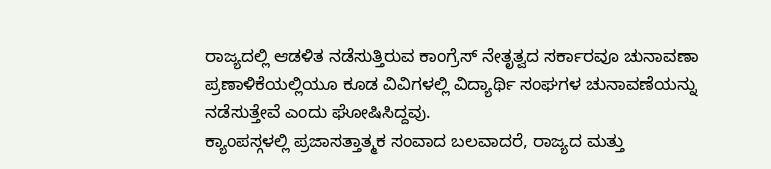ರಾಜ್ಯದಲ್ಲಿ ಆಡಳಿತ ನಡೆಸುತ್ತಿರುವ ಕಾಂಗ್ರೆಸ್ ನೇತೃತ್ವದ ಸರ್ಕಾರವೂ ಚುನಾವಣಾ ಪ್ರಣಾಳಿಕೆಯಲ್ಲಿಯೂ ಕೂಡ ವಿವಿಗಳಲ್ಲಿ ವಿದ್ಯಾರ್ಥಿ ಸಂಘಗಳ ಚುನಾವಣೆಯನ್ನು ನಡೆಸುತ್ತೇವೆ ಎಂದು ಘೋಷಿಸಿದ್ದವು.
ಕ್ಯಾಂಪಸ್ಗಳಲ್ಲಿ ಪ್ರಜಾಸತ್ತಾತ್ಮಕ ಸಂವಾದ ಬಲವಾದರೆ, ರಾಜ್ಯದ ಮತ್ತು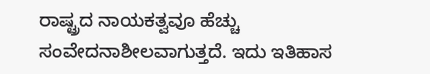ರಾಷ್ಟ್ರದ ನಾಯಕತ್ವವೂ ಹೆಚ್ಚು ಸಂವೇದನಾಶೀಲವಾಗುತ್ತದೆ. ಇದು ಇತಿಹಾಸ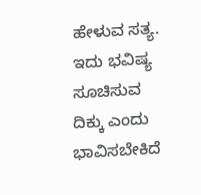ಹೇಳುವ ಸತ್ಯ. ಇದು ಭವಿಷ್ಯ ಸೂಚಿಸುವ ದಿಕ್ಕು ಎಂದು ಭಾವಿಸಬೇಕಿದೆ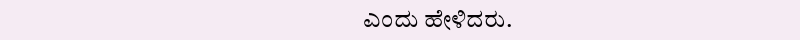ಎಂದು ಹೇಳಿದರು.